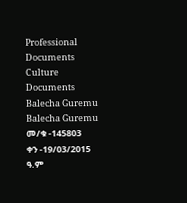Professional Documents
Culture Documents
Balecha Guremu
Balecha Guremu
መ/ቁ -145803
ቀን -19/03/2015 ዓ.ም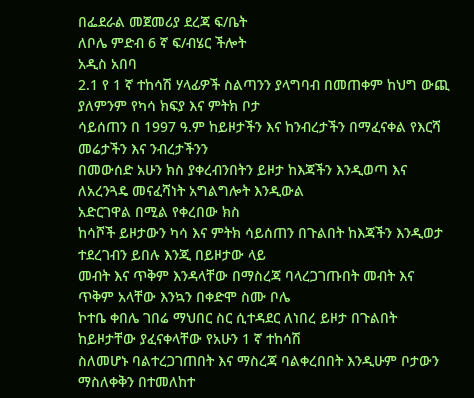በፌደራል መጀመሪያ ደረጃ ፍ/ቤት
ለቦሌ ምድብ 6 ኛ ፍ/ብሄር ችሎት
አዲስ አበባ
2.1 የ 1 ኛ ተከሳሽ ሃላፊዎች ስልጣንን ያላግባብ በመጠቀም ከህግ ውጪ ያለምንም የካሳ ክፍያ እና ምትክ ቦታ
ሳይሰጠን በ 1997 ዓ.ም ከይዞታችን እና ከንብረታችን በማፈናቀል የእርሻ መሬታችን እና ንብረታችንን
በመውሰድ አሁን ክስ ያቀረብንበትን ይዞታ ከእጃችን እንዲወጣ እና ለአረንጓዴ መናፈሻነት አግልግሎት እንዲውል
አድርገዋል በሚል የቀረበው ክስ
ከሳሾች ይዞታውን ካሳ እና ምትክ ሳይሰጠን በጉልበት ከእጃችን እንዲወታ ተደረገብን ይበሉ እንጂ በይዞታው ላይ
መብት እና ጥቅም እንዳላቸው በማስረጃ ባላረጋገጡበት መብት እና ጥቅም አላቸው እንኳን በቀድሞ ስሙ ቦሌ
ኮተቤ ቀበሌ ገበሬ ማህበር ስር ሲተዳደር ለነበረ ይዞታ በጉልበት ከይዞታቸው ያፈናቀላቸው የአሁን 1 ኛ ተከሳሽ
ስለመሆኑ ባልተረጋገጠበት እና ማስረጃ ባልቀረበበት እንዲሁም ቦታውን ማስለቀቅን በተመለከተ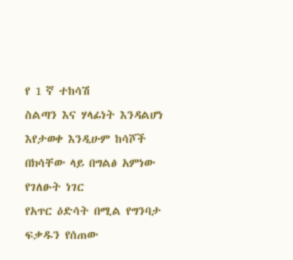የ 1 ኛ ተከሳሽ
ስልጣን እና ሃላፊነት እንዳልሆነ እየታወቀ እንዲሁም ከሳሾች በክሳቸው ላይ በግልፅ አምነው የገለፁት ነገር
የአጥር ዕድሳት በሚል የግንባታ ፍቃዱን የሰጠው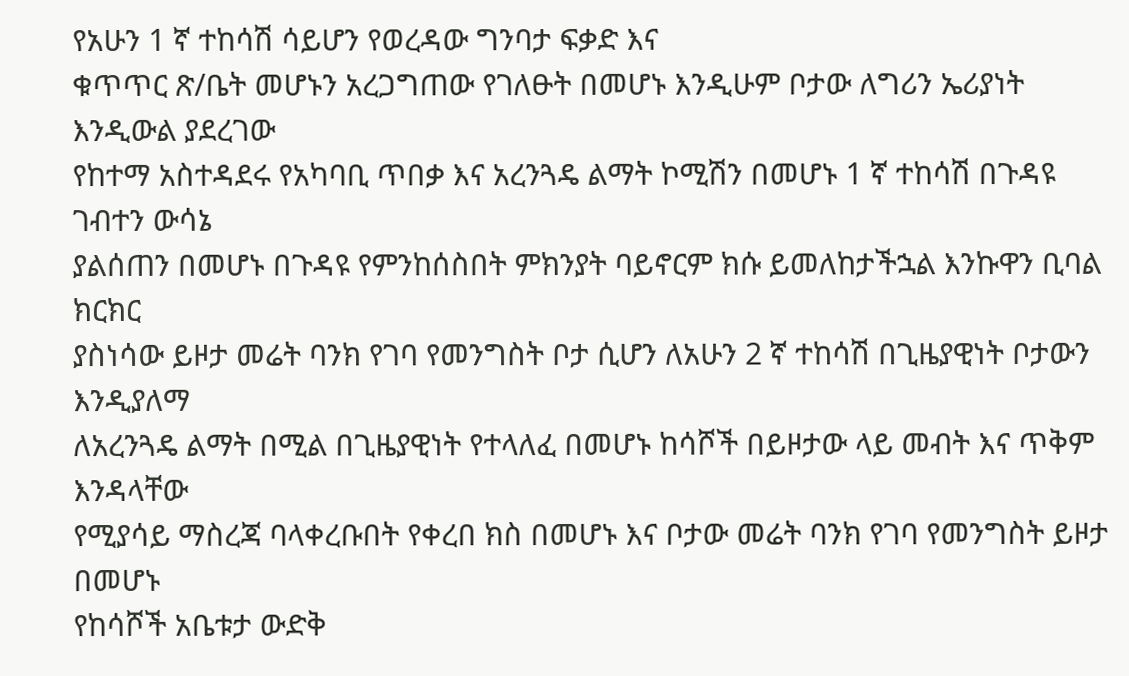የአሁን 1 ኛ ተከሳሽ ሳይሆን የወረዳው ግንባታ ፍቃድ እና
ቁጥጥር ጽ/ቤት መሆኑን አረጋግጠው የገለፁት በመሆኑ እንዲሁም ቦታው ለግሪን ኤሪያነት እንዲውል ያደረገው
የከተማ አስተዳደሩ የአካባቢ ጥበቃ እና አረንጓዴ ልማት ኮሚሽን በመሆኑ 1 ኛ ተከሳሽ በጉዳዩ ገብተን ውሳኔ
ያልሰጠን በመሆኑ በጉዳዩ የምንከሰስበት ምክንያት ባይኖርም ክሱ ይመለከታችኋል እንኩዋን ቢባል ክርክር
ያስነሳው ይዞታ መሬት ባንክ የገባ የመንግስት ቦታ ሲሆን ለአሁን 2 ኛ ተከሳሽ በጊዜያዊነት ቦታውን እንዲያለማ
ለአረንጓዴ ልማት በሚል በጊዜያዊነት የተላለፈ በመሆኑ ከሳሾች በይዞታው ላይ መብት እና ጥቅም እንዳላቸው
የሚያሳይ ማስረጃ ባላቀረቡበት የቀረበ ክስ በመሆኑ እና ቦታው መሬት ባንክ የገባ የመንግስት ይዞታ በመሆኑ
የከሳሾች አቤቱታ ውድቅ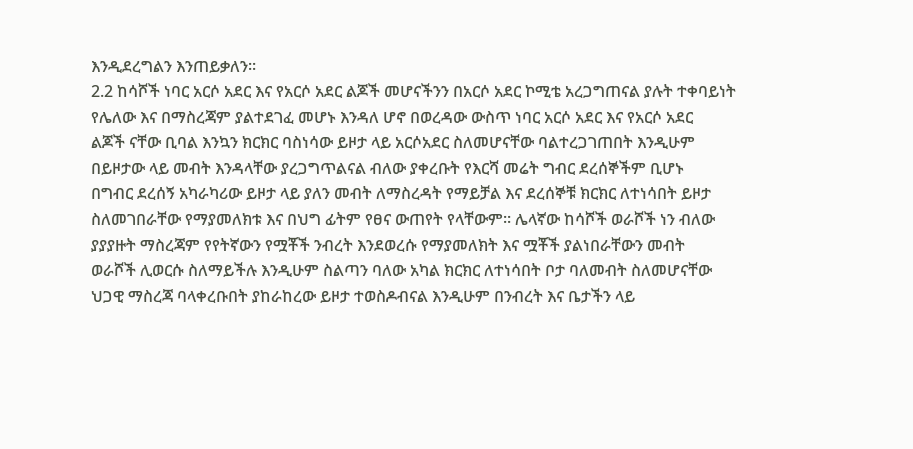እንዲደረግልን እንጠይቃለን፡፡
2.2 ከሳሾች ነባር አርሶ አደር እና የአርሶ አደር ልጆች መሆናችንን በአርሶ አደር ኮሚቴ አረጋግጠናል ያሉት ተቀባይነት
የሌለው እና በማስረጃም ያልተደገፈ መሆኑ እንዳለ ሆኖ በወረዳው ውስጥ ነባር አርሶ አደር እና የአርሶ አደር
ልጆች ናቸው ቢባል እንኳን ክርክር ባስነሳው ይዞታ ላይ አርሶአደር ስለመሆናቸው ባልተረጋገጠበት እንዲሁም
በይዞታው ላይ መብት እንዳላቸው ያረጋግጥልናል ብለው ያቀረቡት የእርሻ መሬት ግብር ደረሰኞችም ቢሆኑ
በግብር ደረሰኝ አካራካሪው ይዞታ ላይ ያለን መብት ለማስረዳት የማይቻል እና ደረሰኞቹ ክርክር ለተነሳበት ይዞታ
ስለመገበራቸው የማያመለክቱ እና በህግ ፊትም የፀና ውጠየት የላቸውም፡፡ ሌላኛው ከሳሾች ወራሾች ነን ብለው
ያያያዙት ማስረጃም የየትኛውን የሟቾች ንብረት እንደወረሱ የማያመለክት እና ሟቾች ያልነበራቸውን መብት
ወራሾች ሊወርሱ ስለማይችሉ እንዲሁም ስልጣን ባለው አካል ክርክር ለተነሳበት ቦታ ባለመብት ስለመሆናቸው
ህጋዊ ማስረጃ ባላቀረቡበት ያከራከረው ይዞታ ተወስዶብናል እንዲሁም በንብረት እና ቤታችን ላይ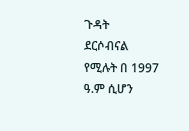ጉዳት
ደርሶብናል የሚሉት በ 1997 ዓ.ም ሲሆን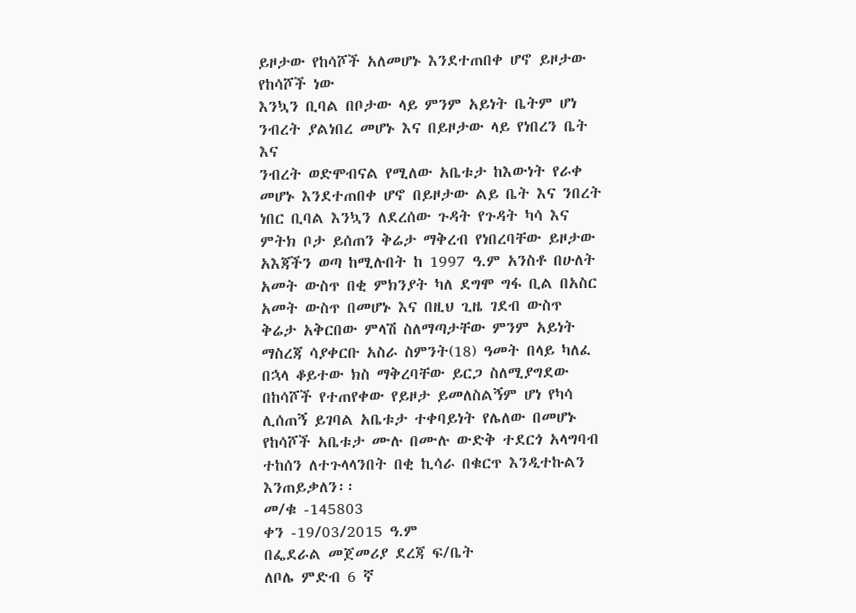ይዞታው የከሳሾች አለመሆኑ እንደተጠበቀ ሆኖ ይዞታው የከሳሾች ነው
እንኳን ቢባል በቦታው ላይ ምንም አይነት ቤትም ሆነ ንብረት ያልነበረ መሆኑ እና በይዞታው ላይ የነበረን ቤት እና
ንብረት ወድሞብናል የሚለው አቤቱታ ከእውነት የራቀ መሆኑ እንደተጠበቀ ሆኖ በይዞታው ልይ ቤት እና ንበረት
ነበር ቢባል እንኳን ለደረሰው ጉዳት የጉዳት ካሳ እና ምትክ ቦታ ይሰጠን ቅሬታ ማቅረብ የነበረባቸው ይዞታው
አእጃችን ወጣ ከሚሉበት ከ 1997 ዓ.ም አንስቶ በሁለት አመት ውስጥ በቂ ምክንያት ካለ ደግሞ ግፋ ቢል በአስር
አመት ውስጥ በመሆኑ እና በዚህ ጊዜ ገደብ ውስጥ ቅሬታ አቅርበው ምላሽ ስለማጣታቸው ምንም አይነት
ማስረጃ ሳያቀርቡ አስራ ስምንት(18) ዓመት በላይ ካለፈ በኋላ ቆይተው ክስ ማቅረባቸው ይርጋ ስለሚያግደው
በከሳሾች የተጠየቀው የይዞታ ይመለስልኝም ሆነ የካሳ ሊሰጠኝ ይገባል አቤቱታ ተቀባይነት የሌለው በመሆኑ
የከሳሾች አቤቱታ ሙሉ በሙሉ ውድቅ ተደርጎ አላግባብ ተከሰን ለተጉላላንበት በቂ ኪሳራ በቁርጥ እንዲተኩልን
እንጠይቃለን፡፡
መ/ቁ -145803
ቀን -19/03/2015 ዓ.ም
በፌደራል መጀመሪያ ደረጃ ፍ/ቤት
ለቦሌ ምድብ 6 ኛ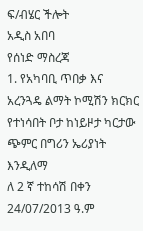ፍ/ብሄር ችሎት
አዲስ አበባ
የሰነድ ማስረጃ
1. የአካባቢ ጥበቃ እና አረንጓዴ ልማት ኮሚሽን ክርክር የተነሳበት ቦታ ከነይዞታ ካርታው ጭምር በግሪን ኤሪያነት እንዲለማ
ለ 2 ኛ ተከሳሽ በቀን 24/07/2013 ዓ.ም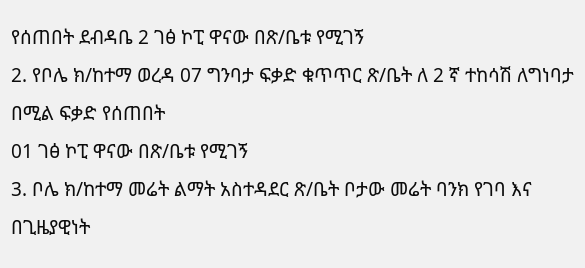የሰጠበት ደብዳቤ 2 ገፅ ኮፒ ዋናው በጽ/ቤቱ የሚገኝ
2. የቦሌ ክ/ከተማ ወረዳ 07 ግንባታ ፍቃድ ቁጥጥር ጽ/ቤት ለ 2 ኛ ተከሳሽ ለግነባታ በሚል ፍቃድ የሰጠበት
01 ገፅ ኮፒ ዋናው በጽ/ቤቱ የሚገኝ
3. ቦሌ ክ/ከተማ መሬት ልማት አስተዳደር ጽ/ቤት ቦታው መሬት ባንክ የገባ እና በጊዜያዊነት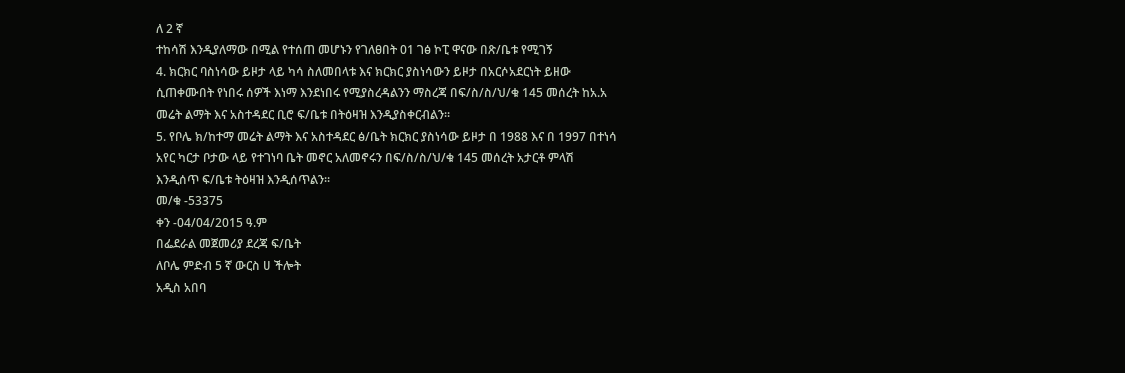ለ 2 ኛ
ተከሳሽ እንዲያለማው በሚል የተሰጠ መሆኑን የገለፀበት 01 ገፅ ኮፒ ዋናው በጽ/ቤቱ የሚገኝ
4. ክርክር ባስነሳው ይዞታ ላይ ካሳ ስለመበላቱ እና ክርክር ያስነሳውን ይዞታ በአርሶአደርነት ይዘው
ሲጠቀሙበት የነበሩ ሰዎች እነማ እንደነበሩ የሚያስረዳልንን ማስረጃ በፍ/ስ/ስ/ህ/ቁ 145 መሰረት ከአ.አ
መሬት ልማት እና አስተዳደር ቢሮ ፍ/ቤቱ በትዕዛዝ እንዲያስቀርብልን፡፡
5. የቦሌ ክ/ከተማ መሬት ልማት እና አስተዳደር ፅ/ቤት ክርክር ያስነሳው ይዞታ በ 1988 እና በ 1997 በተነሳ
አየር ካርታ ቦታው ላይ የተገነባ ቤት መኖር አለመኖሩን በፍ/ስ/ስ/ህ/ቁ 145 መሰረት አታርቶ ምላሽ
እንዲሰጥ ፍ/ቤቱ ትዕዛዝ እንዲሰጥልን፡፡
መ/ቁ -53375
ቀን -04/04/2015 ዓ.ም
በፌደራል መጀመሪያ ደረጃ ፍ/ቤት
ለቦሌ ምድብ 5 ኛ ውርስ ሀ ችሎት
አዲስ አበባ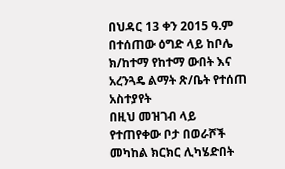በህዳር 13 ቀን 2015 ዓ.ም በተሰጠው ዕግድ ላይ ከቦሌ ክ/ከተማ የከተማ ውበት እና አረንጓዴ ልማት ጽ/ቤት የተሰጠ
አስተያየት
በዚህ መዝገብ ላይ የተጠየቀው ቦታ በወራሾች መካከል ክርክር ሊካሄድበት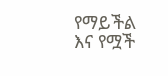የማይችል እና የሟች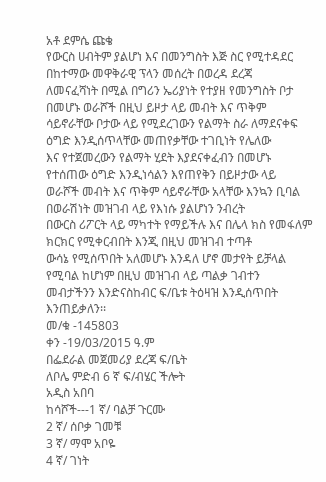አቶ ደምሴ ጩቄ
የውርስ ሀብትም ያልሆነ እና በመንግስት እጅ ስር የሚተዳደር በከተማው መዋቅራዊ ፕላን መሰረት በወረዳ ደረጃ
ለመናፈሻነት በሚል በግሪን ኤሪያነት የተያዘ የመንግስት ቦታ በመሆኑ ወራሾች በዚህ ይዞታ ላይ መብት እና ጥቅም
ሳይኖራቸው ቦታው ላይ የሚደረገውን የልማት ስራ ለማደናቀፍ ዕግድ እንዲሰጥላቸው መጠየቃቸው ተገቢነት የሌለው
እና የተጀመረውን የልማት ሂደት እያደናቀፈብን በመሆኑ የተሰጠው ዕግድ እንዲነሳልን እየጠየቅን በይዞታው ላይ
ወራሾች መብት እና ጥቅም ሳይኖራቸው አላቸው እንኳን ቢባል በወራሽነት መዝገብ ላይ የእነሱ ያልሆነን ንብረት
በውርስ ሪፖርት ላይ ማካተት የማይችሉ እና በሌላ ክስ የመፋለም ክርክር የሚቀርብበት እንጂ በዚህ መዝገብ ተጣቶ
ውሳኔ የሚሰጥበት አለመሆኑ እንዳለ ሆኖ መታየት ይቻላል የሚባል ከሆነም በዚህ መዝገብ ላይ ጣልቃ ገብተን
መብታችንን እንድናስከብር ፍ/ቤቱ ትዕዛዝ እንዲሰጥበት እንጠይቃለን፡፡
መ/ቁ -145803
ቀን -19/03/2015 ዓ.ም
በፌደራል መጀመሪያ ደረጃ ፍ/ቤት
ለቦሌ ምድብ 6 ኛ ፍ/ብሄር ችሎት
አዲስ አበባ
ከሳሾች---1 ኛ/ ባልቻ ጉርሙ
2 ኛ/ ሰቦቃ ገመቹ
3 ኛ/ ማሞ አቦዬ
4 ኛ/ ገነት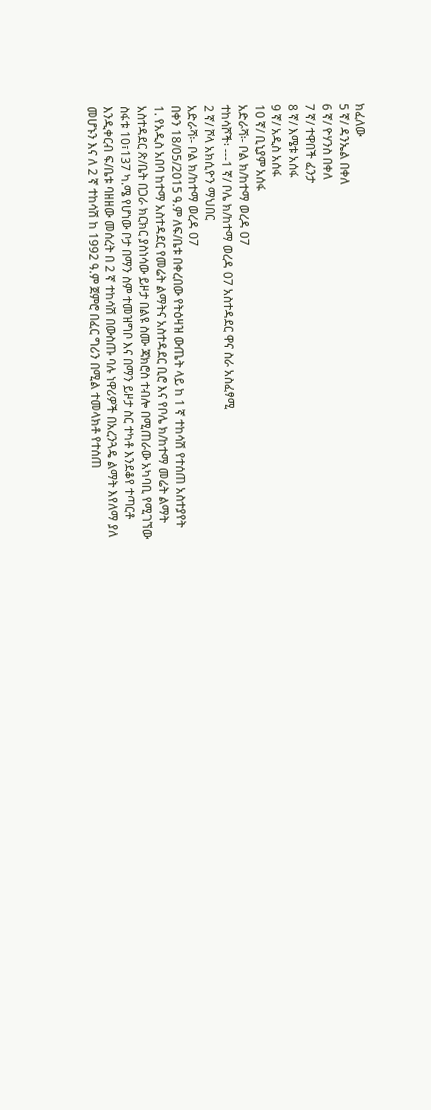ክፈለው
5 ኛ/ ዳንኤል በቀለ
6 ኛ/ ዮሃንስ በቀለ
7 ኛ/ ተዋበች ፈንታ
8 ኛ/ እሜቱ አሰፋ
9 ኛ/ አዲስ አሰፋ
10 ኛ/ ቢኒያም አሰፋ
አድራሻ፡- ቦል ክ/ከተማ ወረዳ 07
ተከሳሾች፡ ---1 ኛ/ ቦሌ ክ/ከተማ ወረዳ 07 አስተዳደር ዋና ስራ አስፈፃሚ
2 ኛ/ ሾላ አክሲዮን ማህበር
አድራሻ፡- ቦል ክ/ከተማ ወረዳ 07
በቀን 18/05/2015 ዓ.ም ለፍ/ቤቱ በቀረበው የትዕዛዝ ውጤት ላይ ከ 1 ኛ ተከሳሽ የተሰጠ አስተያየት
1. የአዲስ አበባ ከተማ አስተዳደር የመሬት ልማትና አስተዳደር ቢሮ እና የቦሌ ክ/ከተማ መሬት ልማት
አስተዳደር ጽ/ቤት በጋራ ክርክር ያስነሳው ይዞታ በልዩ ስሙ ጃክሮስ ተብሎ በሚጠራው አካባቢ የሚገኘው
ስፋቱ 10፣137 ካ.ሜ የሆነው ቦታ በማን ስም ተመዝግቦ እና በማን ይዞታ ስር ተካቶ እንደቆየ ተጣርቶ
እንዲቀርብ ፍ/ቤቱ ባዘዘው መሰረት በ 2 ኛ ተከሳሽ በውስጡ ባሉ ነዋሪዎች በአረንጓዴ ልማት እየለማ ያለ
መሆኑን እና ለ 2 ኛ ተከሳሽ ከ 1992 ዓ.ም ጀምሮ በፈር ግሪን በሚል ተመላክቶ የተሰጠ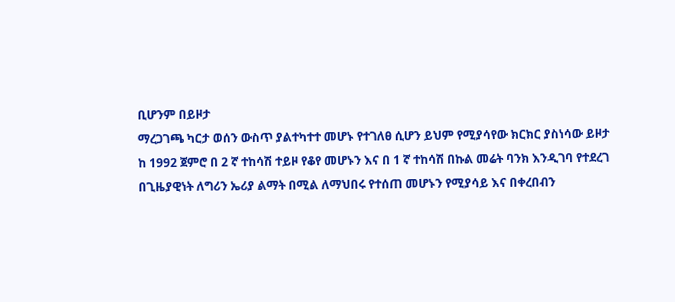ቢሆንም በይዞታ
ማረጋገጫ ካርታ ወሰን ውስጥ ያልተካተተ መሆኑ የተገለፀ ሲሆን ይህም የሚያሳየው ክርክር ያስነሳው ይዞታ
ከ 1992 ጀምሮ በ 2 ኛ ተከሳሽ ተይዞ የቆየ መሆኑን እና በ 1 ኛ ተከሳሽ በኩል መሬት ባንክ እንዲገባ የተደረገ
በጊዜያዊነት ለግሪን ኤሪያ ልማት በሚል ለማህበሩ የተሰጠ መሆኑን የሚያሳይ እና በቀረበብን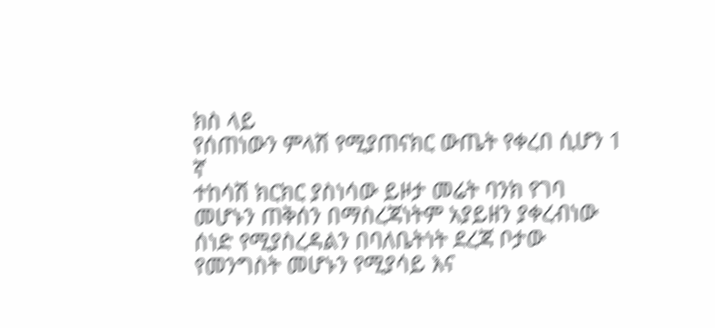ክስ ላይ
የሰጠነውን ምላሽ የሚያጠናክር ውጤት የቀረበ ሲሆን 1 ኛ
ተከሳሽ ክርክር ያስነሳው ይዞታ መሬት ባንክ የገባ መሆኑን ጠቅሰን በማስረጃነትም አያይዘን ያቀረብነው
ሰነድ የሚያስረዳልን በባለቤትነት ደረጃ ቦታው የመንግስት መሆኑን የሚያሳይ እና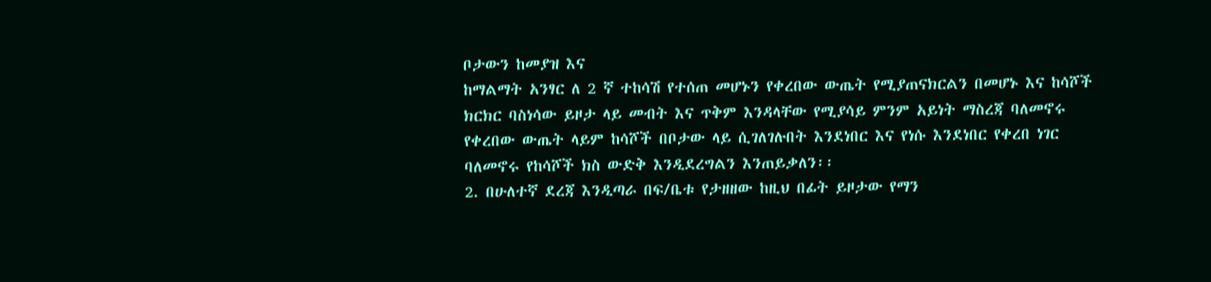ቦታውን ከመያዝ እና
ከማልማት አንፃር ለ 2 ኛ ተከሳሽ የተሰጠ መሆኑን የቀረበው ውጤት የሚያጠናክርልን በመሆኑ እና ከሳሾች
ክርክር ባስነሳው ይዞታ ላይ መብት እና ጥቅም እንዳላቸው የሚያሳይ ምንም አይነት ማስረጃ ባለመኖሩ
የቀረበው ውጤት ላይም ከሳሾች በቦታው ላይ ሲገለገሉበት እንደነበር እና የነሱ እንደነበር የቀረበ ነገር
ባለመኖሩ የከሳሾች ክስ ውድቅ እንዲደረግልን እንጠይቃለን፡፡
2. በሁለተኛ ደረጃ እንዲጣራ በፍ/ቤቱ የታዘዘው ከዚህ በፊት ይዞታው የማን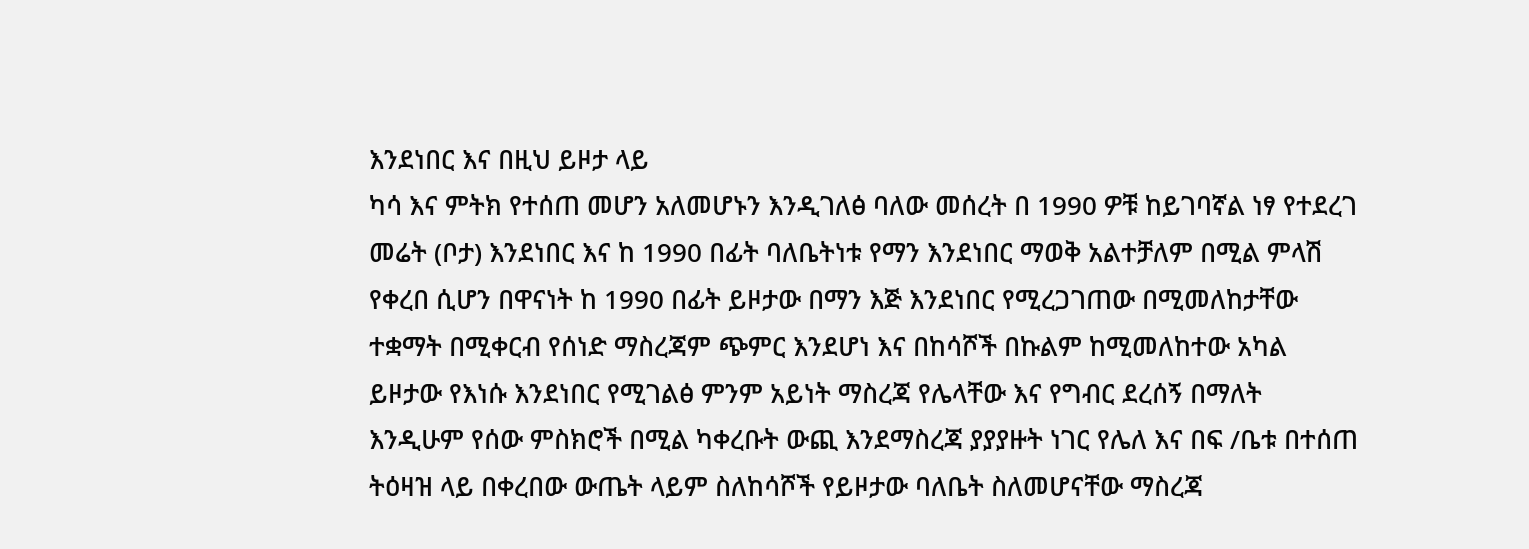እንደነበር እና በዚህ ይዞታ ላይ
ካሳ እና ምትክ የተሰጠ መሆን አለመሆኑን እንዲገለፅ ባለው መሰረት በ 1990 ዎቹ ከይገባኛል ነፃ የተደረገ
መሬት (ቦታ) እንደነበር እና ከ 1990 በፊት ባለቤትነቱ የማን እንደነበር ማወቅ አልተቻለም በሚል ምላሽ
የቀረበ ሲሆን በዋናነት ከ 1990 በፊት ይዞታው በማን እጅ እንደነበር የሚረጋገጠው በሚመለከታቸው
ተቋማት በሚቀርብ የሰነድ ማስረጃም ጭምር እንደሆነ እና በከሳሾች በኩልም ከሚመለከተው አካል
ይዞታው የእነሱ እንደነበር የሚገልፅ ምንም አይነት ማስረጃ የሌላቸው እና የግብር ደረሰኝ በማለት
እንዲሁም የሰው ምስክሮች በሚል ካቀረቡት ውጪ እንደማስረጃ ያያያዙት ነገር የሌለ እና በፍ /ቤቱ በተሰጠ
ትዕዛዝ ላይ በቀረበው ውጤት ላይም ስለከሳሾች የይዞታው ባለቤት ስለመሆናቸው ማስረጃ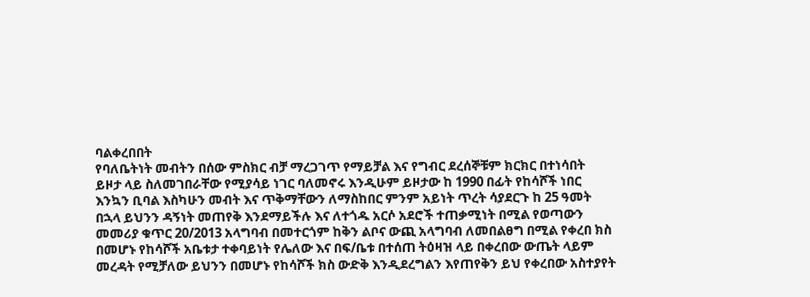ባልቀረበበት
የባለቤትነት መብትን በሰው ምስክር ብቻ ማረጋገጥ የማይቻል እና የግብር ደረሰኞቹም ክርክር በተነሳበት
ይዞታ ላይ ስለመገበራቸው የሚያሳይ ነገር ባለመኖሩ እንዲሁም ይዞታው ከ 1990 በፊት የከሳሾች ነበር
እንኳን ቢባል እስካሁን መብት እና ጥቅማቸውን ለማስከበር ምንም አይነት ጥረት ሳያደርጉ ከ 25 ዓመት
በኋላ ይህንን ዳኝነት መጠየቅ እንደማይችሉ እና ለተጎዱ አርሶ አደሮች ተጠቃሚነት በሚል የወጣውን
መመሪያ ቁጥር 20/2013 አላግባብ በመተርጎም ከቅን ልቦና ውጪ አላግባብ ለመበልፀግ በሚል የቀረበ ክስ
በመሆኑ የከሳሾች አቤቱታ ተቀባይነት የሌለው እና በፍ/ቤቱ በተሰጠ ትዕዛዝ ላይ በቀረበው ውጤት ላይም
መረዳት የሚቻለው ይህንን በመሆኑ የከሳሾች ክስ ውድቅ እንዲደረግልን እየጠየቅን ይህ የቀረበው አስተያየት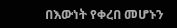በእውነት የቀረበ መሆኑን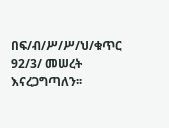በፍ/ብ/ሥ/ሥ/ህ/ቁጥር 92/3/ መሠረት እናረጋግጣለን፡፡